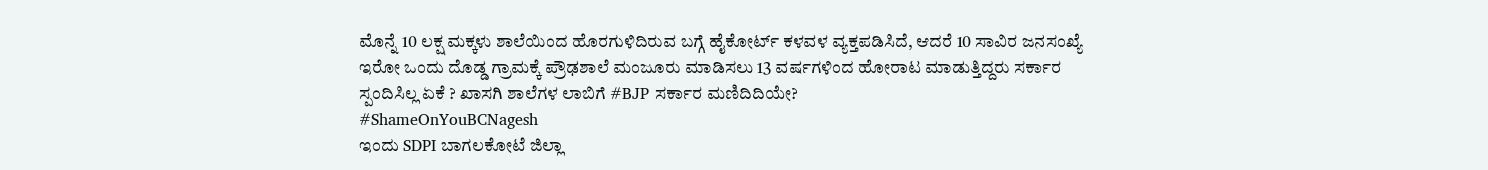ಮೊನ್ನೆ 10 ಲಕ್ಷ ಮಕ್ಕಳು ಶಾಲೆಯಿಂದ ಹೊರಗುಳಿದಿರುವ ಬಗ್ಗೆ ಹೈಕೋರ್ಟ್ ಕಳವಳ ವ್ಯಕ್ತಪಡಿಸಿದೆ, ಆದರೆ 10 ಸಾವಿರ ಜನಸಂಖ್ಯೆ ಇರೋ ಒಂದು ದೊಡ್ಡ ಗ್ರಾಮಕ್ಕೆ ಪ್ರೌಢಶಾಲೆ ಮಂಜೂರು ಮಾಡಿಸಲು 13 ವರ್ಷಗಳಿಂದ ಹೋರಾಟ ಮಾಡುತ್ತಿದ್ದರು ಸರ್ಕಾರ ಸ್ಪಂದಿಸಿಲ್ಲ ಏಕೆ ? ಖಾಸಗಿ ಶಾಲೆಗಳ ಲಾಬಿಗೆ #BJP ಸರ್ಕಾರ ಮಣಿದಿದಿಯೇ?
#ShameOnYouBCNagesh
ಇಂದು SDPI ಬಾಗಲಕೋಟೆ ಜಿಲ್ಲಾ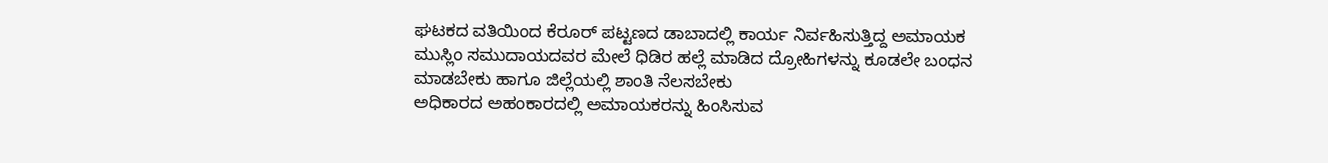ಘಟಕದ ವತಿಯಿಂದ ಕೆರೂರ್ ಪಟ್ಟಣದ ಡಾಬಾದಲ್ಲಿ ಕಾರ್ಯ ನಿರ್ವಹಿಸುತ್ತಿದ್ದ ಅಮಾಯಕ ಮುಸ್ಲಿಂ ಸಮುದಾಯದವರ ಮೇಲೆ ಧಿಡಿರ ಹಲ್ಲೆ ಮಾಡಿದ ದ್ರೋಹಿಗಳನ್ನು ಕೂಡಲೇ ಬಂಧನ ಮಾಡಬೇಕು ಹಾಗೂ ಜಿಲ್ಲೆಯಲ್ಲಿ ಶಾಂತಿ ನೆಲಸಬೇಕು
ಅಧಿಕಾರದ ಅಹಂಕಾರದಲ್ಲಿ ಅಮಾಯಕರನ್ನು ಹಿಂಸಿಸುವ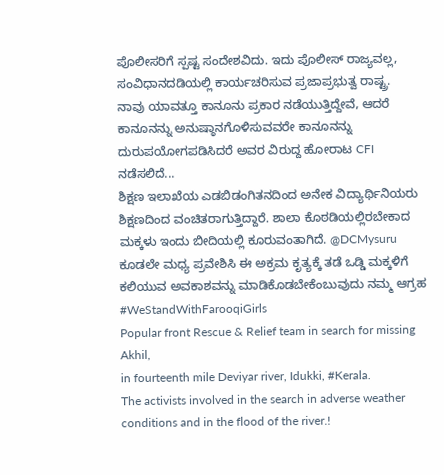ಪೊಲೀಸರಿಗೆ ಸ್ಪಷ್ಟ ಸಂದೇಶವಿದು. ಇದು ಪೊಲೀಸ್ ರಾಜ್ಯವಲ್ಲ, ಸಂವಿಧಾನದಡಿಯಲ್ಲಿ ಕಾರ್ಯಚರಿಸುವ ಪ್ರಜಾಪ್ರಭುತ್ವ ರಾಷ್ಟ್ರ.
ನಾವು ಯಾವತ್ತೂ ಕಾನೂನು ಪ್ರಕಾರ ನಡೆಯುತ್ತಿದ್ದೇವೆ, ಆದರೆ ಕಾನೂನನ್ನು ಅನುಷ್ಠಾನಗೊಳಿಸುವವರೇ ಕಾನೂನನ್ನು ದುರುಪಯೋಗಪಡಿಸಿದರೆ ಅವರ ವಿರುದ್ದ ಹೋರಾಟ CFI ನಡೆಸಲಿದೆ...
ಶಿಕ್ಷಣ ಇಲಾಖೆಯ ಎಡಬಿಡಂಗಿತನದಿಂದ ಅನೇಕ ವಿದ್ಯಾರ್ಥಿನಿಯರು ಶಿಕ್ಷಣದಿಂದ ವಂಚಿತರಾಗುತ್ತಿದ್ದಾರೆ. ಶಾಲಾ ಕೊಠಡಿಯಲ್ಲಿರಬೇಕಾದ ಮಕ್ಕಳು ಇಂದು ಬೀದಿಯಲ್ಲಿ ಕೂರುವಂತಾಗಿದೆ. @DCMysuru ಕೂಡಲೇ ಮಧ್ಯ ಪ್ರವೇಶಿಸಿ ಈ ಅಕ್ರಮ ಕೃತ್ಯಕ್ಕೆ ತಡೆ ಒಡ್ಡಿ ಮಕ್ಕಳಿಗೆ ಕಲಿಯುವ ಅವಕಾಶವನ್ನು ಮಾಡಿಕೊಡಬೇಕೆಂಬುವುದು ನಮ್ಮ ಆಗ್ರಹ
#WeStandWithFarooqiGirls
Popular front Rescue & Relief team in search for missing Akhil,
in fourteenth mile Deviyar river, Idukki, #Kerala.
The activists involved in the search in adverse weather conditions and in the flood of the river.!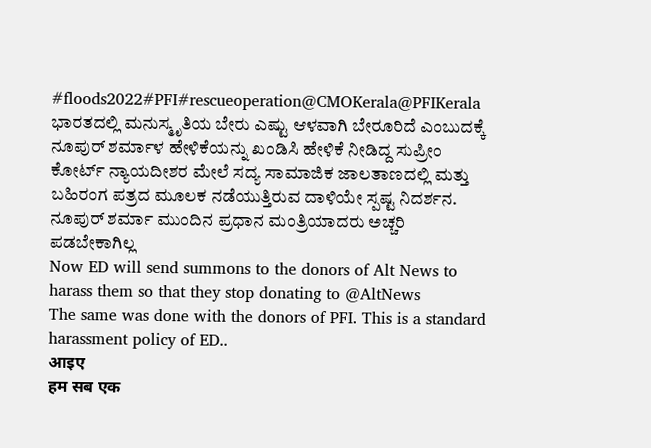#floods2022#PFI#rescueoperation@CMOKerala@PFIKerala
ಭಾರತದಲ್ಲಿ ಮನುಸ್ಮೃತಿಯ ಬೇರು ಎಷ್ಟು ಆಳವಾಗಿ ಬೇರೂರಿದೆ ಎಂಬುದಕ್ಕೆ ನೂಪುರ್ ಶರ್ಮಾಳ ಹೇಳಿಕೆಯನ್ನು ಖಂಡಿಸಿ ಹೇಳಿಕೆ ನೀಡಿದ್ದ ಸುಪ್ರೀಂ ಕೋರ್ಟ್ ನ್ಯಾಯದೀಶರ ಮೇಲೆ ಸದ್ಯ ಸಾಮಾಜಿಕ ಜಾಲತಾಣದಲ್ಲಿ ಮತ್ತು ಬಹಿರಂಗ ಪತ್ರದ ಮೂಲಕ ನಡೆಯುತ್ತಿರುವ ದಾಳಿಯೇ ಸ್ಪಷ್ಟ ನಿದರ್ಶನ.
ನೂಪುರ್ ಶರ್ಮಾ ಮುಂದಿನ ಪ್ರಧಾನ ಮಂತ್ರಿಯಾದರು ಅಚ್ಚರಿ ಪಡಬೇಕಾಗಿಲ್ಲ
Now ED will send summons to the donors of Alt News to harass them so that they stop donating to @AltNews
The same was done with the donors of PFI. This is a standard harassment policy of ED..
आइए
हम सब एक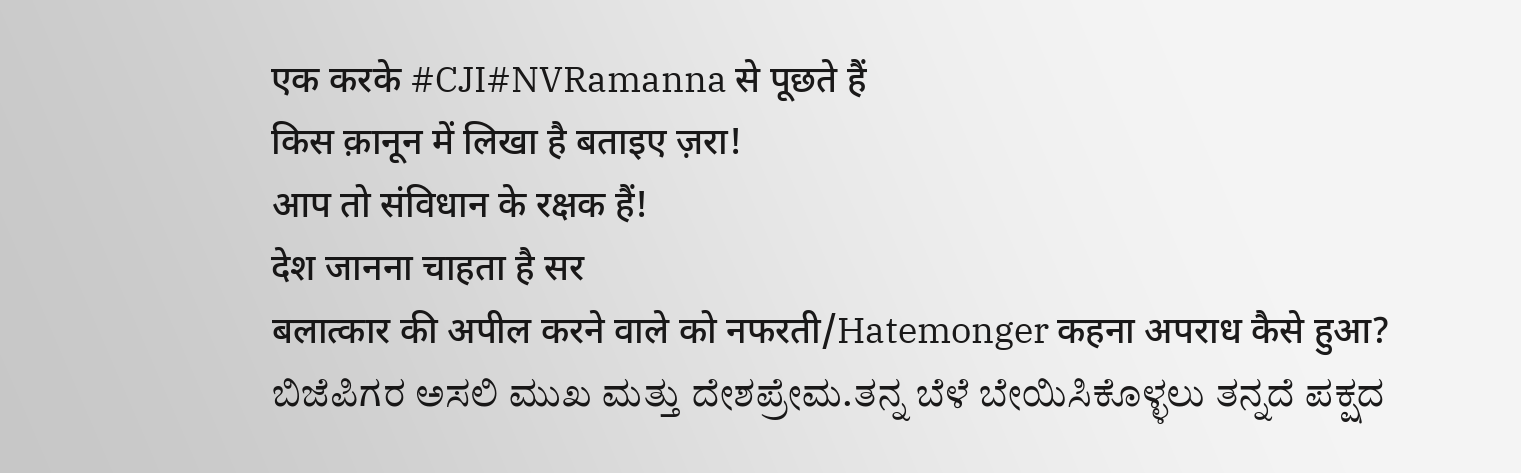एक करके #CJI#NVRamanna से पूछते हैं
किस क़ानून में लिखा है बताइए ज़रा!
आप तो संविधान के रक्षक हैं!
देश जानना चाहता है सर
बलात्कार की अपील करने वाले को नफरती/Hatemonger कहना अपराध कैसे हुआ?
ಬಿಜೆಪಿಗರ ಅಸಲಿ ಮುಖ ಮತ್ತು ದೇಶಪ್ರೇಮ.ತನ್ನ ಬೆಳೆ ಬೇಯಿಸಿಕೊಳ್ಳಲು ತನ್ನದೆ ಪಕ್ಷದ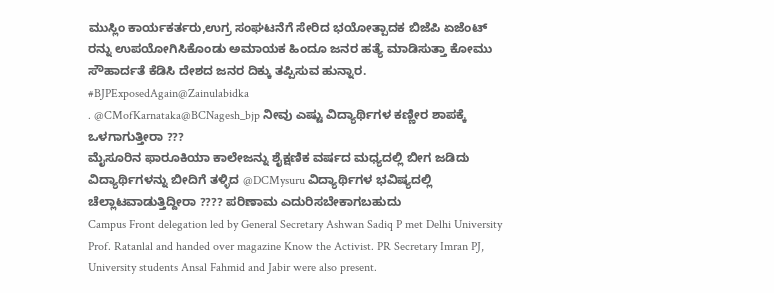ಮುಸ್ಲಿಂ ಕಾರ್ಯಕರ್ತರು,ಉಗ್ರ ಸಂಘಟನೆಗೆ ಸೇರಿದ ಭಯೋತ್ಪಾದಕ ಬಿಜೆಪಿ ಏಜೆಂಟ್ ರನ್ನು ಉಪಯೋಗಿಸಿಕೊಂಡು ಅಮಾಯಕ ಹಿಂದೂ ಜನರ ಹತ್ಯೆ ಮಾಡಿಸುತ್ತಾ ಕೋಮು ಸೌಹಾರ್ದತೆ ಕೆಡಿಸಿ ದೇಶದ ಜನರ ದಿಕ್ಕು ತಪ್ಪಿಸುವ ಹುನ್ನಾರ.
#BJPExposedAgain@Zainulabidka
. @CMofKarnataka@BCNagesh_bjp ನೀವು ಎಷ್ಟು ವಿದ್ಯಾರ್ಥಿಗಳ ಕಣ್ಣೀರ ಶಾಪಕ್ಕೆ ಒಳಗಾಗುತ್ತೀರಾ ???
ಮೈಸೂರಿನ ಫಾರೂಕಿಯಾ ಕಾಲೇಜನ್ನು ಶೈಕ್ಷಣಿಕ ವರ್ಷದ ಮಧ್ಯದಲ್ಲಿ ಬೀಗ ಜಡಿದು ವಿದ್ಯಾರ್ಥಿಗಳನ್ನು ಬೀದಿಗೆ ತಳ್ಳಿದ @DCMysuru ವಿದ್ಯಾರ್ಥಿಗಳ ಭವಿಷ್ಯದಲ್ಲಿ ಚೆಲ್ಲಾಟವಾಡುತ್ತಿದ್ದೀರಾ ???? ಪರಿಣಾಮ ಎದುರಿಸಬೇಕಾಗಬಹುದು
Campus Front delegation led by General Secretary Ashwan Sadiq P met Delhi University Prof. Ratanlal and handed over magazine Know the Activist. PR Secretary Imran PJ, University students Ansal Fahmid and Jabir were also present.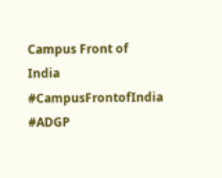Campus Front of India
#CampusFrontofIndia
#ADGP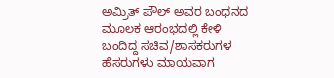ಅಮ್ರಿತ್ ಪೌಲ್ ಅವರ ಬಂಧನದ ಮೂಲಕ ಆರಂಭದಲ್ಲಿ ಕೇಳಿ ಬಂದಿದ್ದ ಸಚಿವ/ಶಾಸಕರುಗಳ ಹೆಸರುಗಳು ಮಾಯವಾಗ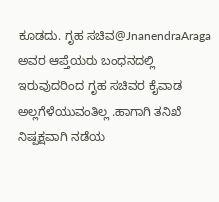ಕೂಡದು. ಗೃಹ ಸಚಿವ@JnanendraAraga ಅವರ ಆಪ್ತೆಯರು ಬಂಧನದಲ್ಲಿ ಇರುವುದರಿಂದ ಗೃಹ ಸಚಿವರ ಕೈವಾಡ ಅಲ್ಲಗೆಳೆಯುವಂತಿಲ್ಲ .ಹಾಗಾಗಿ ತನಿಖೆ ನಿಷ್ಪಕ್ಷವಾಗಿ ನಡೆಯ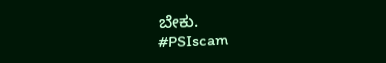ಬೇಕು.
#PSIscam